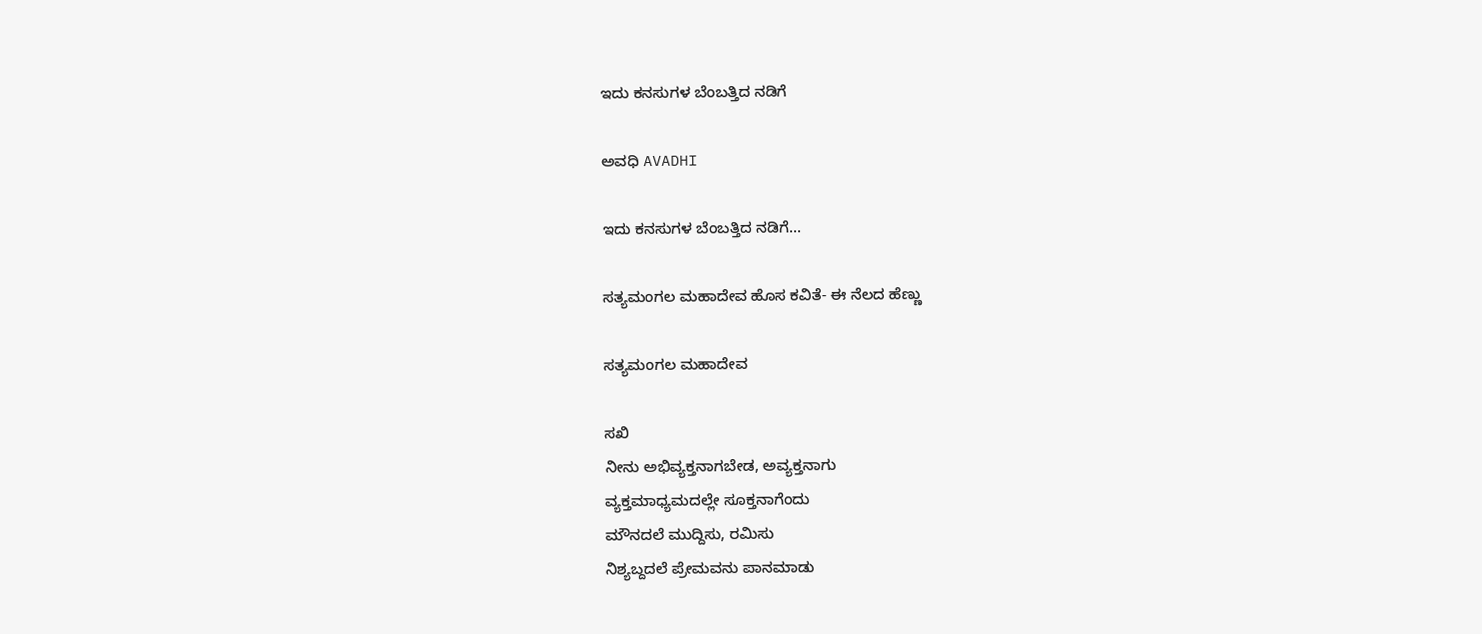ಇದು ಕನಸುಗಳ ಬೆಂಬತ್ತಿದ ನಡಿಗೆ‍

ಅವಧಿ AVADHI

ಇದು ಕನಸುಗಳ ಬೆಂಬತ್ತಿದ ನಡಿಗೆ...

ಸತ್ಯಮಂಗಲ ಮಹಾದೇವ ಹೊಸ ಕವಿತೆ- ಈ ನೆಲದ ಹೆಣ್ಣು

ಸತ್ಯಮಂಗಲ ಮಹಾದೇವ

ಸಖಿ
ನೀನು ಅಭಿವ್ಯಕ್ತನಾಗಬೇಡ, ಅವ್ಯಕ್ತನಾಗು
ವ್ಯಕ್ತಮಾಧ್ಯಮದಲ್ಲೇ ಸೂಕ್ತನಾಗೆಂದು
ಮೌನದಲೆ ಮುದ್ದಿಸು, ರಮಿಸು
ನಿಶ್ಯಬ್ದದಲೆ ಪ್ರೇಮವನು ಪಾನಮಾಡು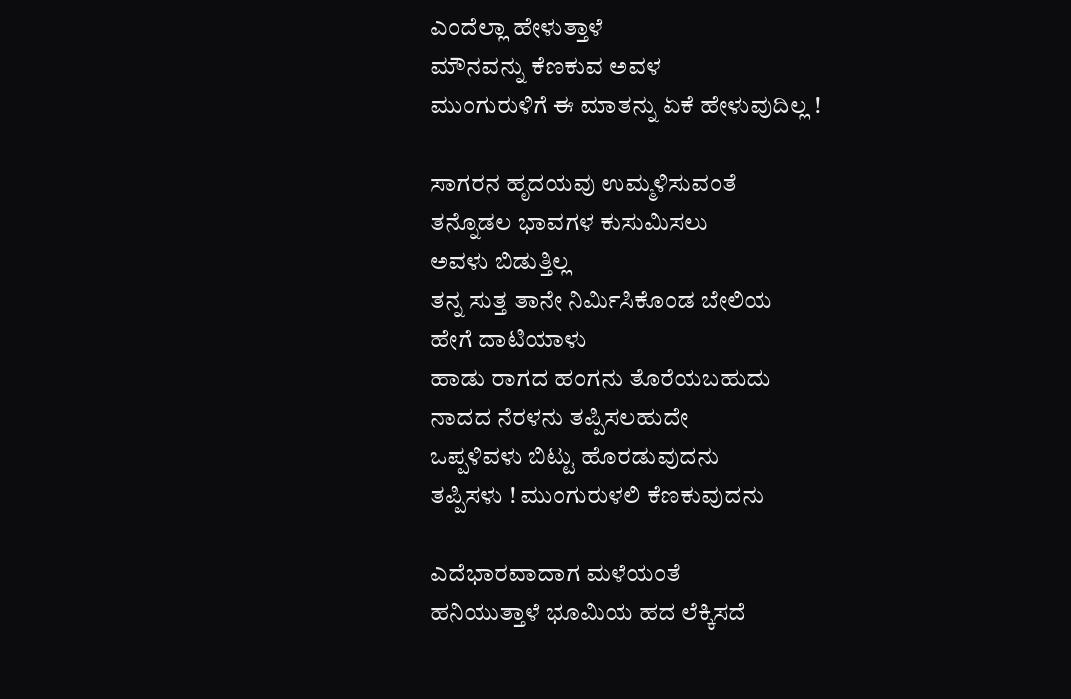ಎಂದೆಲ್ಲಾ ಹೇಳುತ್ತಾಳೆ
ಮೌನವನ್ನು ಕೆಣಕುವ ಅವಳ
ಮುಂಗುರುಳಿಗೆ ಈ ಮಾತನ್ನು ಏಕೆ ಹೇಳುವುದಿಲ್ಲ !

ಸಾಗರನ ಹೃದಯವು ಉಮ್ಮಳಿಸುವಂತೆ
ತನ್ನೊಡಲ ಭಾವಗಳ ಕುಸುಮಿಸಲು
ಅವಳು ಬಿಡುತ್ತಿಲ್ಲ
ತನ್ನ ಸುತ್ತ ತಾನೇ ನಿರ್ಮಿಸಿಕೊಂಡ ಬೇಲಿಯ
ಹೇಗೆ ದಾಟಿಯಾಳು
ಹಾಡು ರಾಗದ ಹಂಗನು ತೊರೆಯಬಹುದು
ನಾದದ ನೆರಳನು ತಪ್ಪಿಸಲಹುದೇ
ಒಪ್ಪಳಿವಳು ಬಿಟ್ಟು ಹೊರಡುವುದನು
ತಪ್ಪಿಸಳು ! ಮುಂಗುರುಳಲಿ ಕೆಣಕುವುದನು

ಎದೆಭಾರವಾದಾಗ ಮಳೆಯಂತೆ
ಹನಿಯುತ್ತಾಳೆ ಭೂಮಿಯ ಹದ ಲೆಕ್ಕಿಸದೆ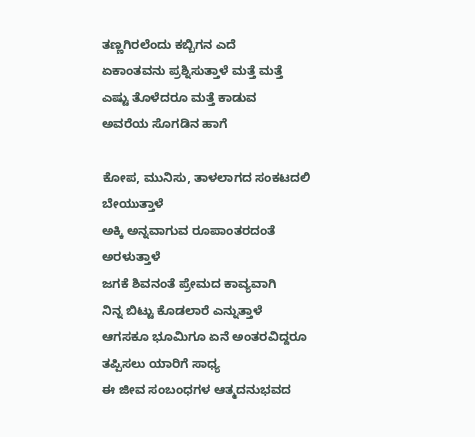ತಣ್ಣಗಿರಲೆಂದು ಕಬ್ಬಿಗನ ಎದೆ
ಏಕಾಂತವನು ಪ್ರಶ್ನಿಸುತ್ತಾಳೆ ಮತ್ತೆ ಮತ್ತೆ
ಎಷ್ಟು ತೊಳೆದರೂ ಮತ್ತೆ ಕಾಡುವ
ಅವರೆಯ ಸೊಗಡಿನ ಹಾಗೆ

ಕೋಪ, ಮುನಿಸು, ತಾಳಲಾಗದ ಸಂಕಟದಲಿ
ಬೇಯುತ್ತಾಳೆ
ಅಕ್ಕಿ ಅನ್ನವಾಗುವ ರೂಪಾಂತರದಂತೆ
ಅರಳುತ್ತಾಳೆ
ಜಗಕೆ ಶಿವನಂತೆ ಪ್ರೇಮದ ಕಾವ್ಯವಾಗಿ
ನಿನ್ನ ಬಿಟ್ಟು ಕೊಡಲಾರೆ ಎನ್ನುತ್ತಾಳೆ
ಆಗಸಕೂ ಭೂಮಿಗೂ ಏನೆ ಅಂತರವಿದ್ದರೂ
ತಪ್ಪಿಸಲು ಯಾರಿಗೆ ಸಾಧ್ಯ
ಈ ಜೀವ ಸಂಬಂಧಗಳ ಆತ್ಮದನುಭವದ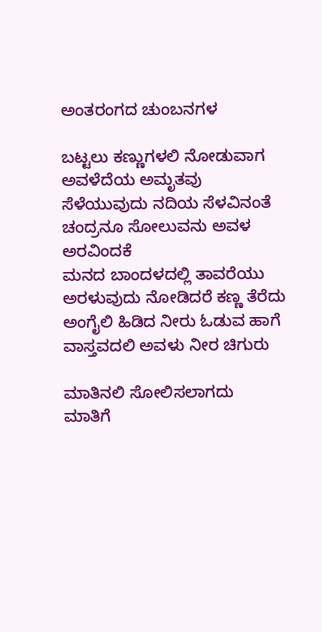ಅಂತರಂಗದ ಚುಂಬನಗಳ

ಬಟ್ಟಲು ಕಣ್ಣುಗಳಲಿ ನೋಡುವಾಗ
ಅವಳೆದೆಯ ಅಮೃತವು
ಸೆಳೆಯುವುದು ನದಿಯ ಸೆಳವಿನಂತೆ
ಚಂದ್ರನೂ ಸೋಲುವನು ಅವಳ ಅರವಿಂದಕೆ
ಮನದ ಬಾಂದಳದಲ್ಲಿ ತಾವರೆಯು
ಅರಳುವುದು ನೋಡಿದರೆ ಕಣ್ಣ ತೆರೆದು
ಅಂಗೈಲಿ ಹಿಡಿದ ನೀರು ಓಡುವ ಹಾಗೆ
ವಾಸ್ತವದಲಿ ಅವಳು ನೀರ ಚಿಗುರು

ಮಾತಿನಲಿ ಸೋಲಿಸಲಾಗದು
ಮಾತಿಗೆ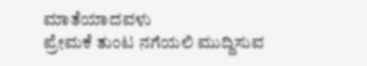ಮಾತೆಯಾದವಳು
ಪ್ರೇಮಕೆ ತುಂಟ ನಗೆಯಲಿ ಮುದ್ದಿಸುವ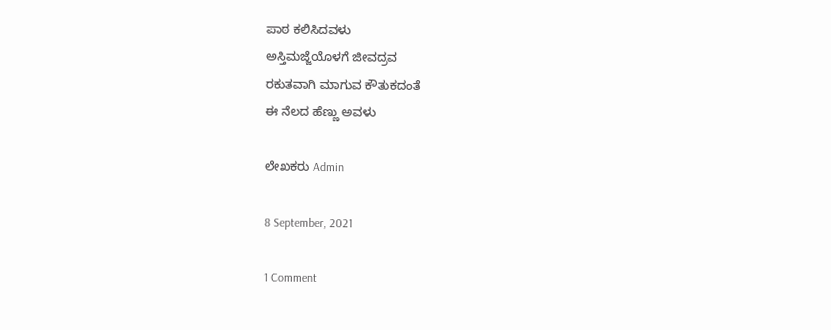ಪಾಠ ಕಲಿಸಿದವಳು
ಅಸ್ತಿಮಜ್ಜೆಯೊಳಗೆ ಜೀವದ್ರವ
ರಕುತವಾಗಿ‌ ಮಾಗುವ ಕೌತುಕದಂತೆ
ಈ ನೆಲದ ಹೆಣ್ಣು ಅವಳು

ಲೇಖಕರು Admin

8 September, 2021

1 Comment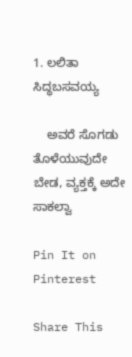1. ಲಲಿತಾ ಸಿದ್ಧಬಸವಯ್ಯ

    ಅವರೆ ಸೊಗಡು ತೊಳೆಯುವುದೇ ಬೇಡ, ವ್ಯಕ್ತಕ್ಕೆ ಅದೇ ಸಾಕಲ್ವಾ

Pin It on Pinterest

Share This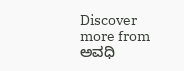Discover more from ಅವಧಿ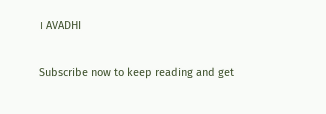। AVADHI

Subscribe now to keep reading and get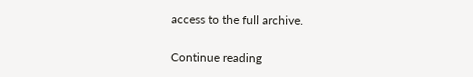access to the full archive.

Continue reading